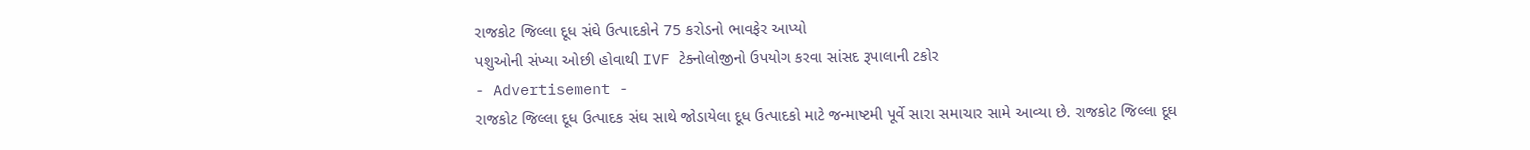રાજકોટ જિલ્લા દૂધ સંઘે ઉત્પાદકોને 75 કરોડનો ભાવફેર આપ્યો
પશુઓની સંખ્યા ઓછી હોવાથી IVF ટેક્નોલોજીનો ઉપયોગ કરવા સાંસદ રૂપાલાની ટકોર
- Advertisement -
રાજકોટ જિલ્લા દૂધ ઉત્પાદક સંઘ સાથે જોડાયેલા દૂધ ઉત્પાદકો માટે જન્માષ્ટમી પૂર્વે સારા સમાચાર સામે આવ્યા છે. રાજકોટ જિલ્લા દૂઘ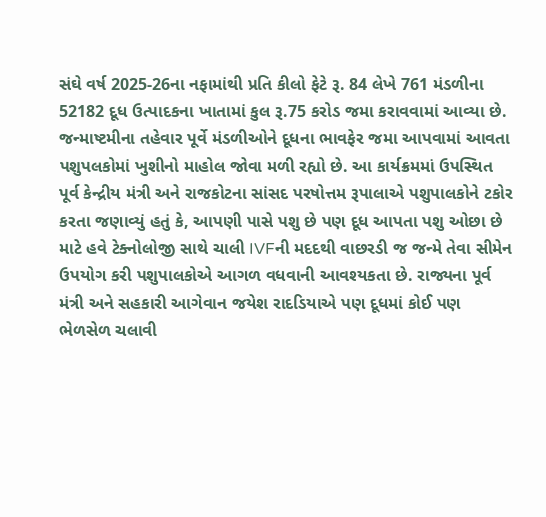સંઘે વર્ષ 2025-26ના નફામાંથી પ્રતિ કીલો ફેટે રૂ. 84 લેખે 761 મંડળીના 52182 દૂધ ઉત્પાદકના ખાતામાં કુલ રૂ.75 કરોડ જમા કરાવવામાં આવ્યા છે. જન્માષ્ટમીના તહેવાર પૂર્વે મંડળીઓને દૂધના ભાવફેર જમા આપવામાં આવતા પશુપલકોમાં ખુશીનો માહોલ જોવા મળી રહ્યો છે. આ કાર્યક્રમમાં ઉપસ્થિત પૂર્વ કેન્દ્રીય મંત્રી અને રાજકોટના સાંસદ પરષોત્તમ રૂપાલાએ પશુપાલકોને ટકોર કરતા જણાવ્યું હતું કે, આપણી પાસે પશુ છે પણ દૂધ આપતા પશુ ઓછા છે માટે હવે ટેક્નોલોજી સાથે ચાલી IVFની મદદથી વાછરડી જ જન્મે તેવા સીમેન ઉપયોગ કરી પશુપાલકોએ આગળ વધવાની આવશ્યકતા છે. રાજ્યના પૂર્વ મંત્રી અને સહકારી આગેવાન જયેશ રાદડિયાએ પણ દૂધમાં કોઈ પણ ભેળસેળ ચલાવી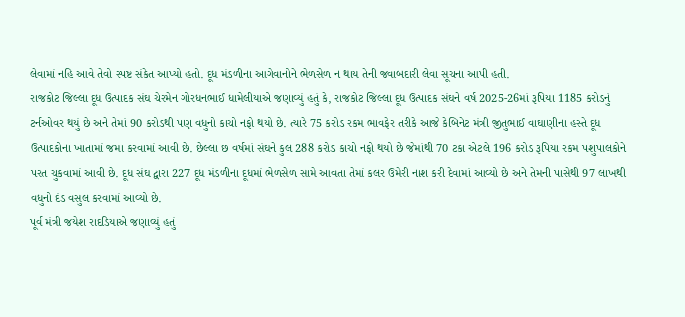લેવામાં નહિ આવે તેવો સ્પષ્ટ સંકેત આપ્યો હતો. દૂધ મંડળીના આગેવાનોને ભેળસેળ ન થાય તેની જવાબદારી લેવા સૂચના આપી હતી.
રાજકોટ જિલ્લા દૂધ ઉત્પાદક સંઘ ચેરમેન ગોરધનભાઈ ધામેલીયાએ જણાવ્યું હતું કે, રાજકોટ જિલ્લા દૂધ ઉત્પાદક સંઘને વર્ષ 2025-26માં રૂપિયા 1185 કરોડનું ટર્નઓવર થયું છે અને તેમાં 90 કરોડથી પણ વધુનો કાચો નફો થયો છે. ત્યારે 75 કરોડ રકમ ભાવફેર તરીકે આજે કેબિનેટ મંત્રી જીતુભાઈ વાઘાણીના હસ્તે દૂધ ઉત્પાદકોના ખાતામાં જમા કરવામાં આવી છે. છેલ્લા છ વર્ષમાં સંઘને કુલ 288 કરોડ કાચો નફો થયો છે જેમાંથી 70 ટકા એટલે 196 કરોડ રૂપિયા રકમ પશુપાલકોને પરત ચુકવામાં આવી છે. દૂધ સંઘ દ્વારા 227 દૂધ મંડળીના દૂધમાં ભેળસેળ સામે આવતા તેમાં કલર ઉમેરી નાશ કરી દેવામાં આવ્યો છે અને તેમની પાસેથી 97 લાખથી વધુનો દંડ વસુલ કરવામાં આવ્યો છે.
પૂર્વ મંત્રી જયેશ રાદડિયાએ જણાવ્યું હતું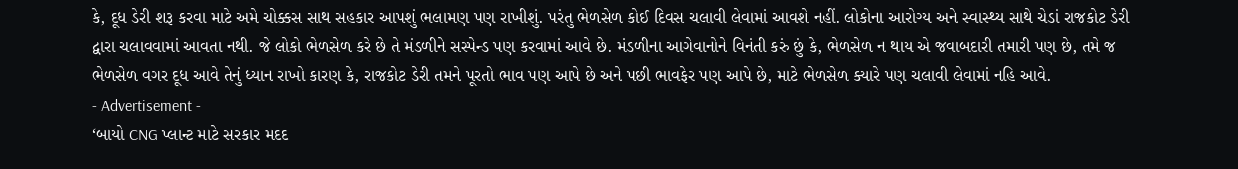કે, દૂધ ડેરી શરૂ કરવા માટે અમે ચોક્કસ સાથ સહકાર આપશું ભલામણ પણ રાખીશું. પરંતુ ભેળસેળ કોઈ દિવસ ચલાવી લેવામાં આવશે નહીં. લોકોના આરોગ્ય અને સ્વાસ્થ્ય સાથે ચેડાં રાજકોટ ડેરી દ્વારા ચલાવવામાં આવતા નથી. જે લોકો ભેળસેળ કરે છે તે મંડળીને સસ્પેન્ડ પણ કરવામાં આવે છે. મંડળીના આગેવાનોને વિનંતી કરું છું કે, ભેળસેળ ન થાય એ જવાબદારી તમારી પણ છે, તમે જ ભેળસેળ વગર દૂધ આવે તેનું ધ્યાન રાખો કારણ કે, રાજકોટ ડેરી તમને પૂરતો ભાવ પણ આપે છે અને પછી ભાવફેર પણ આપે છે, માટે ભેળસેળ ક્યારે પણ ચલાવી લેવામાં નહિ આવે.
- Advertisement -
‘બાયો CNG પ્લાન્ટ માટે સરકાર મદદ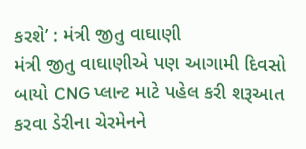કરશે’ : મંત્રી જીતુ વાઘાણી
મંત્રી જીતુ વાઘાણીએ પણ આગામી દિવસો બાયો CNG પ્લાન્ટ માટે પહેલ કરી શરૂઆત કરવા ડેરીના ચેરમેનને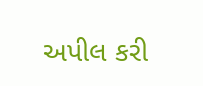અપીલ કરી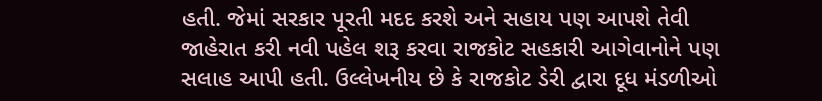હતી. જેમાં સરકાર પૂરતી મદદ કરશે અને સહાય પણ આપશે તેવી જાહેરાત કરી નવી પહેલ શરૂ કરવા રાજકોટ સહકારી આગેવાનોને પણ સલાહ આપી હતી. ઉલ્લેખનીય છે કે રાજકોટ ડેરી દ્વારા દૂધ મંડળીઓ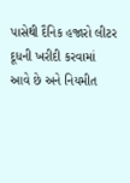પાસેથી દૈનિક હજારો લીટર દૂધની ખરીદી કરવામાં આવે છે અને નિયમીત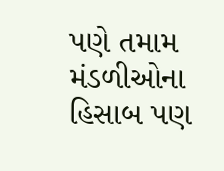પણે તમામ મંડળીઓના હિસાબ પણ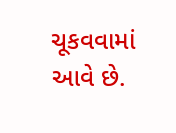ચૂકવવામાં આવે છે.